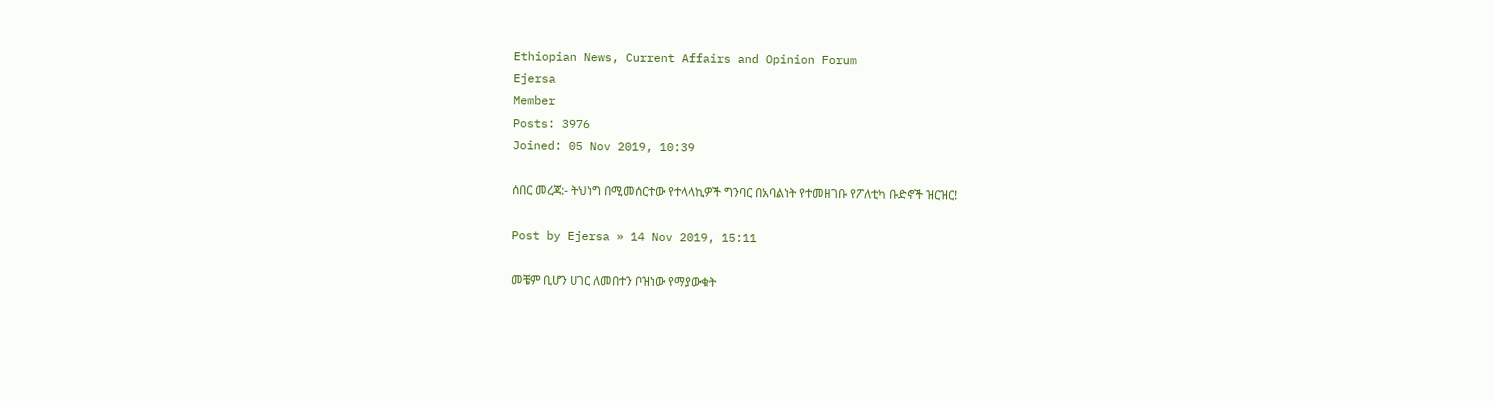Ethiopian News, Current Affairs and Opinion Forum
Ejersa
Member
Posts: 3976
Joined: 05 Nov 2019, 10:39

ሰበር መረጃ:- ትህነግ በሚመሰርተው የተላላኪዎች ግንባር በአባልነት የተመዘገቡ የፖለቲካ ቡድኖች ዝርዝር!

Post by Ejersa » 14 Nov 2019, 15:11

መቼም ቢሆን ሀገር ለመበተን ቦዝነው የማያውቁት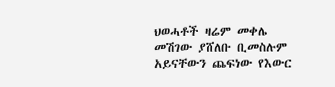ህወሓቶች ዛሬም መቀሌ መሽገው ያሸለቡ ቢመስሉም አይናቸውን ጨፍነው የእውር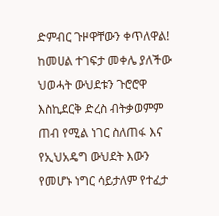ድምብር ጉዞዋቸውን ቀጥለዋል! ከመሀል ተገፍታ መቀሌ ያለችው ህወሓት ውህደቱን ጉሮሮዋ እስኪደርቅ ድረስ ብትቃወምም ጠብ የሚል ነገር ስለጠፋ እና የኢህአዴግ ውህደት እውን የመሆኑ ነግር ሳይታለም የተፈታ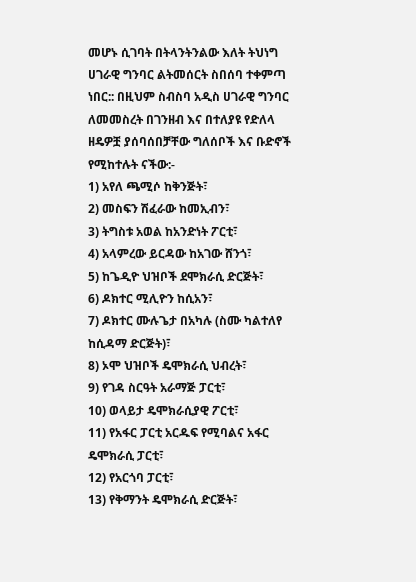መሆኑ ሲገባት በትላንትንልው እለት ትህነግ ሀገራዊ ግንባር ልትመሰርት ስበሰባ ተቀምጣ ነበር:: በዚህም ስብስባ አዲስ ሀገራዊ ግንባር ለመመስረት በገንዘብ እና በተለያዩ የድለላ ዘዴዎቿ ያሰባሰበቻቸው ግለሰቦች እና ቡድኖች የሚከተሉት ናችው:-
1) አየለ ጫሚሶ ከቅንጅት፣
2) መስፍን ሽፈራው ከመኢብን፣
3) ትግስቱ አወል ከአንድነት ፖርቲ፣
4) አላምረው ይርዳው ከአገው ሸንጎ፣
5) ከጌዲዮ ህዝቦች ደሞክራሲ ድርጅት፣
6) ዶክተር ሚሊዮን ከሲአን፣
7) ዶክተር ሙሉጌታ በአካሉ (ስሙ ካልተለየ ከሲዳማ ድርጅት)፣
8) ኦሞ ህዝቦች ዴሞክራሲ ህብረት፣
9) የገዳ ስርዓት አራማጅ ፓርቲ፣
10) ወላይታ ዴሞክራሲያዊ ፖርቲ፣
11) የአፋር ፓርቲ አርዱፍ የሚባልና አፋር ዴሞክራሲ ፓርቲ፣
12) የአርጎባ ፓርቲ፣
13) የቅማንት ዴሞክራሲ ድርጅት፣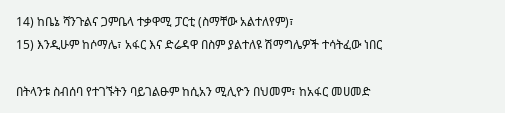14) ከቤኔ ሻንጉልና ጋምቤላ ተቃዋሚ ፓርቲ (ስማቸው አልተለየም)፣
15) እንዲሁም ከሶማሌ፣ አፋር እና ድሬዳዋ በስም ያልተለዩ ሽማግሌዎች ተሳትፈው ነበር

በትላንቱ ስብሰባ የተገኙትን ባይገልፁም ከሲአን ሚሊዮን በህመም፣ ከአፋር መሀመድ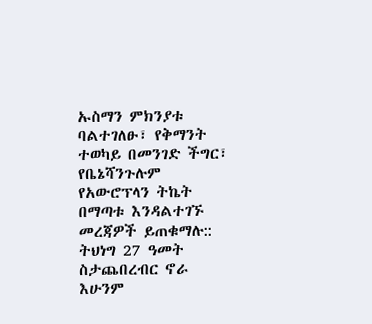ኡስማን ምክንያቱ ባልተገለፁ፣ የቅማንት ተወካይ በመንገድ ችግር፣ የቤኔሻንጉሉም የአውሮፕላን ትኬት በማጣቱ እንዳልተገኙ መረጃዎች ይጠቁማሉ:: ትህነግ 27 ዓመት ስታጨበረብር ኖራ እሁንም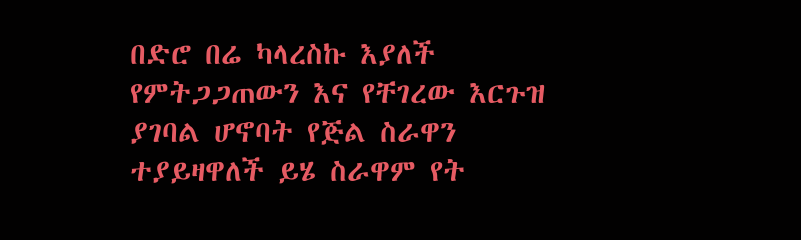በድሮ በሬ ካላረስኩ እያለች የምትጋጋጠውን እና የቸገረው እርጉዝ ያገባል ሆኖባት የጅል ስራዋን ተያይዛዋለች ይሄ ስራዋም የት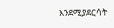እንደሚያደርሳት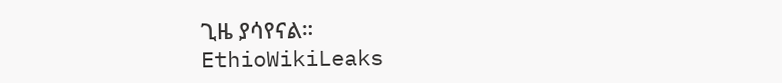ጊዜ ያሳየናል።
EthioWikiLeaks